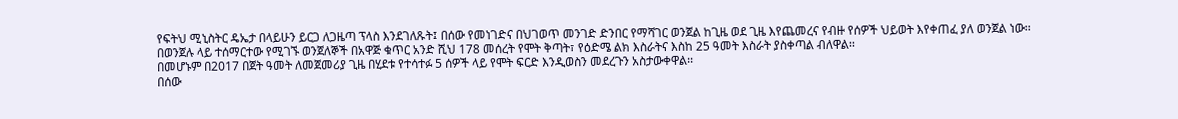የፍትህ ሚኒስትር ዴኤታ በላይሁን ይርጋ ለጋዜጣ ፕላስ እንደገለጹት፤ በሰው የመነገድና በህገወጥ መንገድ ድንበር የማሻገር ወንጀል ከጊዜ ወደ ጊዜ እየጨመረና የብዙ የሰዎች ህይወት እየቀጠፈ ያለ ወንጀል ነው፡፡
በወንጀሉ ላይ ተሰማርተው የሚገኙ ወንጀለኞች በአዋጅ ቁጥር አንድ ሺህ 178 መሰረት የሞት ቅጣት፣ የዕድሜ ልክ እስራትና እስከ 25 ዓመት እስራት ያስቀጣል ብለዋል፡፡
በመሆኑም በ2017 በጀት ዓመት ለመጀመሪያ ጊዜ በሂደቱ የተሳተፉ 5 ሰዎች ላይ የሞት ፍርድ እንዲወስን መደረጉን አስታውቀዋል፡፡
በሰው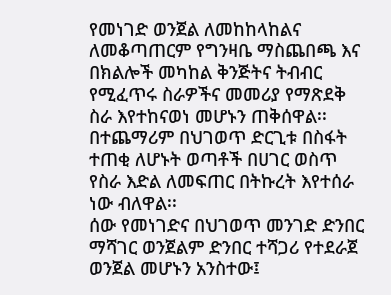የመነገድ ወንጀል ለመከከላከልና ለመቆጣጠርም የግንዛቤ ማስጨበጫ እና በክልሎች መካከል ቅንጅትና ትብብር የሚፈጥሩ ስራዎችና መመሪያ የማጽደቅ ስራ እየተከናወነ መሆኑን ጠቅሰዋል፡፡
በተጨማሪም በህገወጥ ድርጊቱ በስፋት ተጠቂ ለሆኑት ወጣቶች በሀገር ወስጥ የስራ እድል ለመፍጠር በትኩረት እየተሰራ ነው ብለዋል፡፡
ሰው የመነገድና በህገወጥ መንገድ ድንበር ማሻገር ወንጀልም ድንበር ተሻጋሪ የተደራጀ ወንጀል መሆኑን አንስተው፤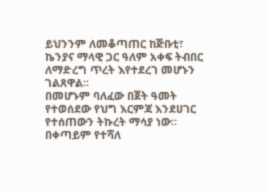ይህንንም ለመቆጣጠር ከጅቡቲ፣ ኬንያና ማላዊ ጋር ዓለም አቀፍ ትብበር ለማድረግ ጥረት እየተደረገ መሆኑን ገልጸዋል፡፡
በመሆኑም ባለፈው በጀት ዓመት የተወሰደው የህግ እርምጃ እንደሀገር የተሰጠውን ትኩረት ማሳያ ነው፡፡
በቀጣይም የተሻለ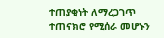ተጠያቂነት ለማረጋገጥ ተጠናክሮ የሚሰራ መሆኑን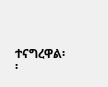ተናግረዋል፡፡